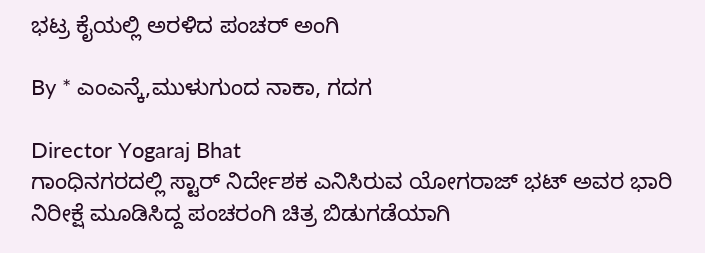ಭಟ್ರ ಕೈಯಲ್ಲಿ ಅರಳಿದ ಪಂಚರ್ ಅಂಗಿ

By * ಎಂಎನ್ಕೆ,ಮುಳುಗುಂದ ನಾಕಾ, ಗದಗ

Director Yogaraj Bhat
ಗಾಂಧಿನಗರದಲ್ಲಿ ಸ್ಟಾರ್ ನಿರ್ದೇಶಕ ಎನಿಸಿರುವ ಯೋಗರಾಜ್ ಭಟ್ ಅವರ ಭಾರಿ ನಿರೀಕ್ಷೆ ಮೂಡಿಸಿದ್ದ ಪಂಚರಂಗಿ ಚಿತ್ರ ಬಿಡುಗಡೆಯಾಗಿ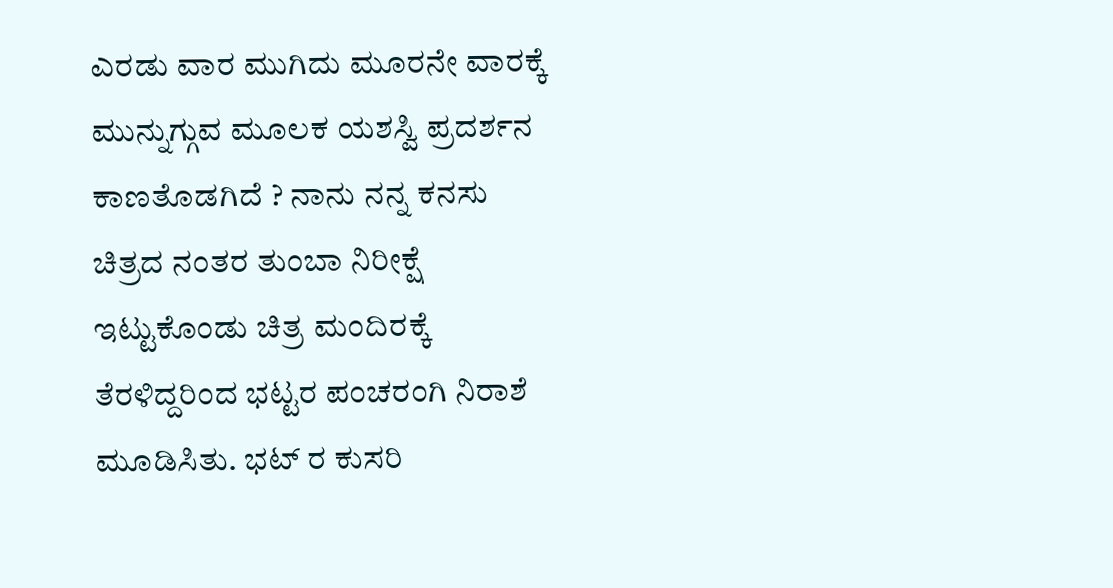ಎರಡು ವಾರ ಮುಗಿದು ಮೂರನೇ ವಾರಕ್ಕೆ ಮುನ್ನುಗ್ಗುವ ಮೂಲಕ ಯಶಸ್ವಿ ಪ್ರದರ್ಶನ ಕಾಣತೊಡಗಿದೆ ? ನಾನು ನನ್ನ ಕನಸು ಚಿತ್ರದ ನಂತರ ತುಂಬಾ ನಿರೀಕ್ಷೆ ಇಟ್ಟುಕೊಂಡು ಚಿತ್ರ ಮಂದಿರಕ್ಕೆ ತೆರಳಿದ್ದರಿಂದ ಭಟ್ಟರ ಪಂಚರಂಗಿ ನಿರಾಶೆ ಮೂಡಿಸಿತು. ಭಟ್ ರ ಕುಸರಿ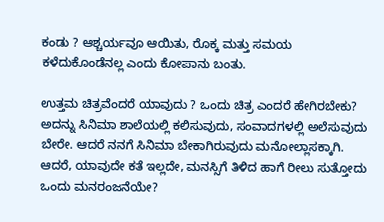ಕಂಡು ? ಆಶ್ಚರ್ಯವೂ ಆಯಿತು, ರೊಕ್ಕ ಮತ್ತು ಸಮಯ ಕಳೆದುಕೊಂಡೆನಲ್ಲ ಎಂದು ಕೋಪಾನು ಬಂತು.

ಉತ್ತಮ ಚಿತ್ರವೆಂದರೆ ಯಾವುದು ? ಒಂದು ಚಿತ್ರ ಎಂದರೆ ಹೇಗಿರಬೇಕು? ಅದನ್ನು ಸಿನಿಮಾ ಶಾಲೆಯಲ್ಲಿ ಕಲಿಸುವುದು, ಸಂವಾದಗಳಲ್ಲಿ ಅಲೆಸುವುದು ಬೇರೇ. ಆದರೆ ನನಗೆ ಸಿನಿಮಾ ಬೇಕಾಗಿರುವುದು ಮನೋಲ್ಲಾಸಕ್ಕಾಗಿ. ಆದರೆ, ಯಾವುದೇ ಕತೆ ಇಲ್ಲದೇ, ಮನಸ್ಸಿಗೆ ತಿಳಿದ ಹಾಗೆ ರೀಲು ಸುತ್ತೋದು ಒಂದು ಮನರಂಜನೆಯೇ?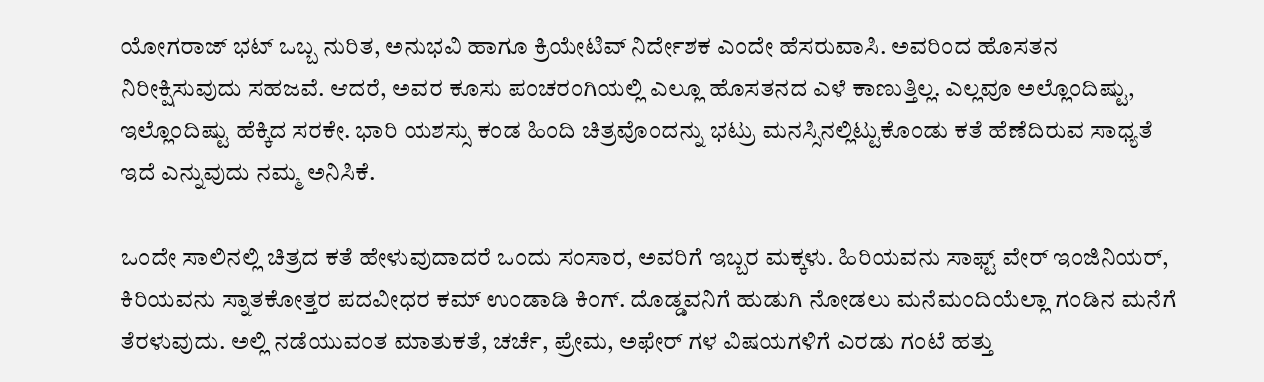ಯೋಗರಾಜ್ ಭಟ್ ಒಬ್ಬ ನುರಿತ, ಅನುಭವಿ ಹಾಗೂ ಕ್ರಿಯೇಟಿವ್ ನಿರ್ದೇಶಕ ಎಂದೇ ಹೆಸರುವಾಸಿ. ಅವರಿಂದ ಹೊಸತನ ನಿರೀಕ್ಷಿಸುವುದು ಸಹಜವೆ. ಆದರೆ, ಅವರ ಕೂಸು ಪಂಚರಂಗಿಯಲ್ಲಿ ಎಲ್ಲೂ ಹೊಸತನದ ಎಳೆ ಕಾಣುತ್ತಿಲ್ಲ. ಎಲ್ಲವೂ ಅಲ್ಲೊಂದಿಷ್ಟು, ಇಲ್ಲೊಂದಿಷ್ಟು ಹೆಕ್ಕಿದ ಸರಕೇ. ಭಾರಿ ಯಶಸ್ಸು ಕಂಡ ಹಿಂದಿ ಚಿತ್ರವೊಂದನ್ನು ಭಟ್ರು ಮನಸ್ಸಿನಲ್ಲಿಟ್ಟುಕೊಂಡು ಕತೆ ಹೆಣೆದಿರುವ ಸಾಧ್ಯತೆ ಇದೆ ಎನ್ನುವುದು ನಮ್ಮ ಅನಿಸಿಕೆ.

ಒಂದೇ ಸಾಲಿನಲ್ಲಿ ಚಿತ್ರದ ಕತೆ ಹೇಳುವುದಾದರೆ ಒಂದು ಸಂಸಾರ, ಅವರಿಗೆ ಇಬ್ಬರ ಮಕ್ಕಳು. ಹಿರಿಯವನು ಸಾಫ್ಟ್ ವೇರ್ ಇಂಜಿನಿಯರ್, ಕಿರಿಯವನು ಸ್ನಾತಕೋತ್ತರ ಪದವೀಧರ ಕಮ್ ಉಂಡಾಡಿ ಕಿಂಗ್. ದೊಡ್ಡವನಿಗೆ ಹುಡುಗಿ ನೋಡಲು ಮನೆಮಂದಿಯೆಲ್ಲಾ ಗಂಡಿನ ಮನೆಗೆ ತೆರಳುವುದು. ಅಲ್ಲಿ ನಡೆಯುವಂತ ಮಾತುಕತೆ, ಚರ್ಚೆ, ಪ್ರೇಮ, ಅಫೇರ್ ಗಳ ವಿಷಯಗಳಿಗೆ ಎರಡು ಗಂಟೆ ಹತ್ತು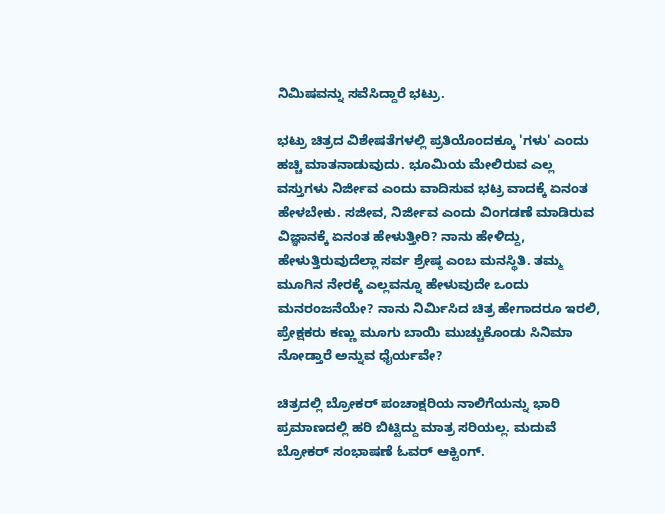ನಿಮಿಷವನ್ನು ಸವೆಸಿದ್ದಾರೆ ಭಟ್ರು.

ಭಟ್ರು ಚಿತ್ರದ ವಿಶೇಷತೆಗಳಲ್ಲಿ ಪ್ರತಿಯೊಂದಕ್ಕೂ 'ಗಳು' ಎಂದು ಹಚ್ಚಿ ಮಾತನಾಡುವುದು. ಭೂಮಿಯ ಮೇಲಿರುವ ಎಲ್ಲ ವಸ್ತುಗಳು ನಿರ್ಜೀವ ಎಂದು ವಾದಿಸುವ ಭಟ್ರ ವಾದಕ್ಕೆ ಏನಂತ ಹೇಳಬೇಕು. ಸಜೀವ, ನಿರ್ಜೀವ ಎಂದು ವಿಂಗಡಣೆ ಮಾಡಿರುವ ವಿಜ್ಞಾನಕ್ಕೆ ಏನಂತ ಹೇಳುತ್ತೀರಿ? ನಾನು ಹೇಳಿದ್ದು, ಹೇಳುತ್ತಿರುವುದೆಲ್ಲಾ ಸರ್ವ ಶ್ರೇಷ್ಠ ಎಂಬ ಮನಸ್ಥಿತಿ. ತಮ್ಮ ಮೂಗಿನ ನೇರಕ್ಕೆ ಎಲ್ಲವನ್ನೂ ಹೇಳುವುದೇ ಒಂದು ಮನರಂಜನೆಯೇ? ನಾನು ನಿರ್ಮಿಸಿದ ಚಿತ್ರ ಹೇಗಾದರೂ ಇರಲಿ, ಪ್ರೇಕ್ಷಕರು ಕಣ್ಣು ಮೂಗು ಬಾಯಿ ಮುಚ್ಚುಕೊಂಡು ಸಿನಿಮಾ ನೋಡ್ತಾರೆ ಅನ್ನುವ ಧೈರ್ಯವೇ?

ಚಿತ್ರದಲ್ಲಿ ಬ್ರೋಕರ್ ಪಂಚಾಕ್ಷರಿಯ ನಾಲಿಗೆಯನ್ನು ಭಾರಿ ಪ್ರಮಾಣದಲ್ಲಿ ಹರಿ ಬಿಟ್ಟಿದ್ದು ಮಾತ್ರ ಸರಿಯಲ್ಲ. ಮದುವೆ ಬ್ರೋಕರ್ ಸಂಭಾಷಣೆ ಓವರ್ ಆಕ್ಟಿಂಗ್.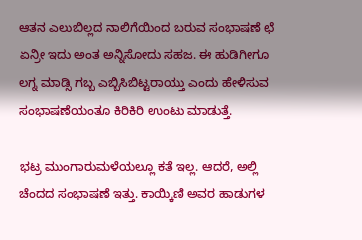ಆತನ ಎಲುಬಿಲ್ಲದ ನಾಲಿಗೆಯಿಂದ ಬರುವ ಸಂಭಾಷಣೆ ಛೆ ಏನ್ರೀ ಇದು ಅಂತ ಅನ್ನಿಸೋದು ಸಹಜ. ಈ ಹುಡಿಗೀಗೂ ಲಗ್ನ ಮಾಡ್ಸಿ ಗಬ್ಬ ಎಬ್ಬಿಸಿಬಿಟ್ಟರಾಯ್ತು ಎಂದು ಹೇಳಿಸುವ ಸಂಭಾಷಣೆಯಂತೂ ಕಿರಿಕಿರಿ ಉಂಟು ಮಾಡುತ್ತೆ.

ಭಟ್ರ ಮುಂಗಾರುಮಳೆಯಲ್ಲೂ ಕತೆ ಇಲ್ಲ. ಆದರೆ, ಅಲ್ಲಿ ಚೆಂದದ ಸಂಭಾಷಣೆ ಇತ್ತು. ಕಾಯ್ಕಿಣಿ ಅವರ ಹಾಡುಗಳ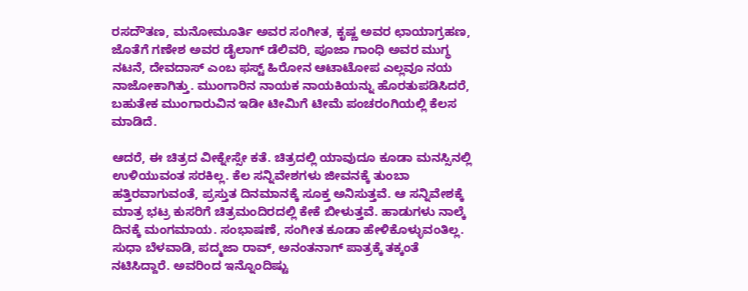ರಸದೌತಣ, ಮನೋಮೂರ್ತಿ ಅವರ ಸಂಗೀತ, ಕೃಷ್ಣ ಅವರ ಛಾಯಾಗ್ರಹಣ, ಜೊತೆಗೆ ಗಣೇಶ ಅವರ ಡೈಲಾಗ್ ಡೆಲಿವರಿ, ಪೂಜಾ ಗಾಂಧಿ ಅವರ ಮುಗ್ಧ ನಟನೆ, ದೇವದಾಸ್ ಎಂಬ ಫಸ್ಟ್ ಹಿರೋನ ಆಟಾಟೋಪ ಎಲ್ಲವೂ ನಯ ನಾಜೋಕಾಗಿತ್ತು. ಮುಂಗಾರಿನ ನಾಯಕ ನಾಯಕಿಯನ್ನು ಹೊರತುಪಡಿಸಿದರೆ, ಬಹುತೇಕ ಮುಂಗಾರುವಿನ ಇಡೀ ಟೀಮಿಗೆ ಟೀಮೆ ಪಂಚರಂಗಿಯಲ್ಲಿ ಕೆಲಸ ಮಾಡಿದೆ.

ಆದರೆ, ಈ ಚಿತ್ರದ ವೀಕ್ನೇಸ್ಸೇ ಕತೆ. ಚಿತ್ರದಲ್ಲಿ ಯಾವುದೂ ಕೂಡಾ ಮನಸ್ಸಿನಲ್ಲಿ ಉಳಿಯುವಂತ ಸರಕಿಲ್ಲ. ಕೆಲ ಸನ್ನಿವೇಶಗಳು ಜೀವನಕ್ಕೆ ತುಂಬಾ ಹತ್ತಿರವಾಗುವಂತೆ, ಪ್ರಸ್ತುತ ದಿನಮಾನಕ್ಕೆ ಸೂಕ್ತ ಅನಿಸುತ್ತವೆ. ಆ ಸನ್ನಿವೇಶಕ್ಕೆ ಮಾತ್ರ ಭಟ್ರ ಕುಸರಿಗೆ ಚಿತ್ರಮಂದಿರದಲ್ಲಿ ಕೇಕೆ ಬೀಳುತ್ತವೆ. ಹಾಡುಗಳು ನಾಲ್ಕೆ ದಿನಕ್ಕೆ ಮಂಗಮಾಯ. ಸಂಭಾಷಣೆ, ಸಂಗೀತ ಕೂಡಾ ಹೇಳಿಕೊಳ್ಳುವಂತಿಲ್ಲ. ಸುಧಾ ಬೆಳವಾಡಿ, ಪದ್ಮಜಾ ರಾವ್, ಅನಂತನಾಗ್ ಪಾತ್ರಕ್ಕೆ ತಕ್ಕಂತೆ ನಟಿಸಿದ್ದಾರೆ. ಅವರಿಂದ ಇನ್ನೊಂದಿಷ್ಟು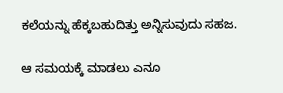ಕಲೆಯನ್ನು ಹೆಕ್ಕಬಹುದಿತ್ತು ಅನ್ನಿಸುವುದು ಸಹಜ.

ಆ ಸಮಯಕ್ಕೆ ಮಾಡಲು ಎನೂ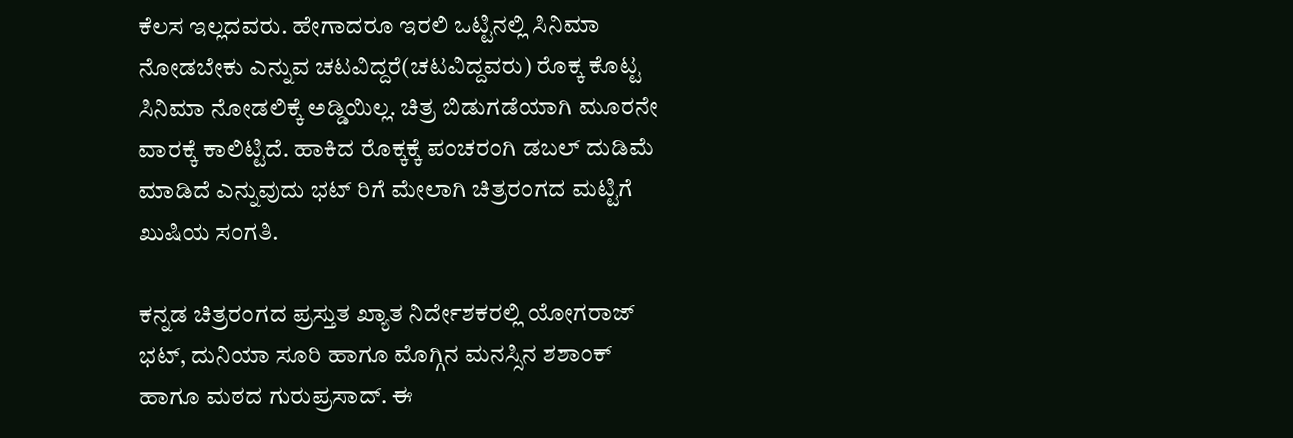ಕೆಲಸ ಇಲ್ಲದವರು. ಹೇಗಾದರೂ ಇರಲಿ ಒಟ್ಟಿನಲ್ಲಿ ಸಿನಿಮಾ ನೋಡಬೇಕು ಎನ್ನುವ ಚಟವಿದ್ದರೆ(ಚಟವಿದ್ದವರು) ರೊಕ್ಕ ಕೊಟ್ಟ ಸಿನಿಮಾ ನೋಡಲಿಕ್ಕೆ ಅಡ್ಡಿಯಿಲ್ಲ. ಚಿತ್ರ ಬಿಡುಗಡೆಯಾಗಿ ಮೂರನೇ ವಾರಕ್ಕೆ ಕಾಲಿಟ್ಟಿದೆ. ಹಾಕಿದ ರೊಕ್ಕಕ್ಕೆ ಪಂಚರಂಗಿ ಡಬಲ್ ದುಡಿಮೆ ಮಾಡಿದೆ ಎನ್ನುವುದು ಭಟ್ ರಿಗೆ ಮೇಲಾಗಿ ಚಿತ್ರರಂಗದ ಮಟ್ಟಿಗೆ ಖುಷಿಯ ಸಂಗತಿ.

ಕನ್ನಡ ಚಿತ್ರರಂಗದ ಪ್ರಸ್ತುತ ಖ್ಯಾತ ನಿರ್ದೇಶಕರಲ್ಲಿ ಯೋಗರಾಜ್ ಭಟ್, ದುನಿಯಾ ಸೂರಿ ಹಾಗೂ ಮೊಗ್ಗಿನ ಮನಸ್ಸಿನ ಶಶಾಂಕ್ ಹಾಗೂ ಮಠದ ಗುರುಪ್ರಸಾದ್. ಈ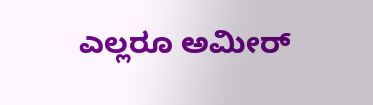ಎಲ್ಲರೂ ಅಮೀರ್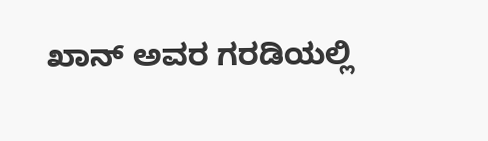ಖಾನ್ ಅವರ ಗರಡಿಯಲ್ಲಿ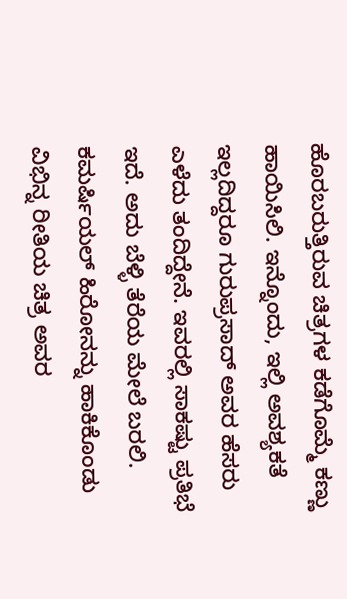ಹೊರಬರುತ್ತಿರುವ ಚಿತ್ರಗಳ ಕಡೆಗೊಮ್ಮೆ ಕಣ್ಣು ಹಾಯಿಸಿಲಿ. ಇನ್ನೊಂದು, ಇಲ್ಲಿ ಅವಶ್ಯಕತೆ ಇಲ್ಲದಿದ್ದರೂ ಗುರುಪ್ರಸಾದ್ ಅವರ ಹೆಸರು ಎಳೆದು ತಂದಿದ್ದೇನೆ. ಇವರಲ್ಲಿ ಸಾಕಷ್ಟು ಪ್ರತಿಭೆ ಇದೆ. ಅದು ಬೆಳ್ಳಿ ತೆರೆಯ ಮೇಲೆ ಬರಲಿ. ಕಮರ್ಷಿಯಲ್ ಹಿರೋನನ್ನು ಹಾಕಿಕೊಂಡು ವಿಭಿನ್ನ ರೀತಿಯ ಚಿತ್ರ ಅವರ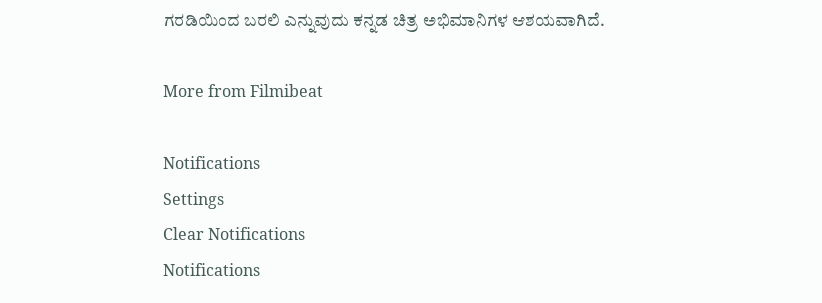ಗರಡಿಯಿಂದ ಬರಲಿ ಎನ್ನುವುದು ಕನ್ನಡ ಚಿತ್ರ ಅಭಿಮಾನಿಗಳ ಆಶಯವಾಗಿದೆ.

More from Filmibeat

Notifications
Settings
Clear Notifications
Notifications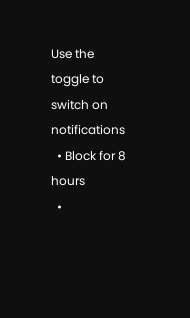Use the toggle to switch on notifications
  • Block for 8 hours
  •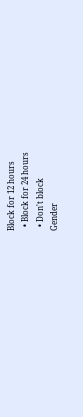Block for 12 hours
  • Block for 24 hours
  • Don't block
Gender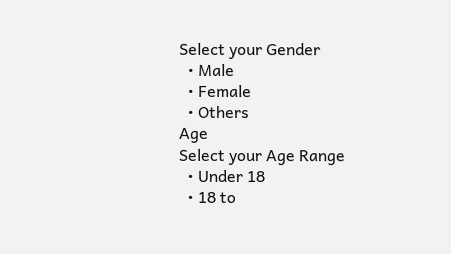Select your Gender
  • Male
  • Female
  • Others
Age
Select your Age Range
  • Under 18
  • 18 to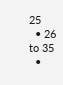25
  • 26 to 35
  •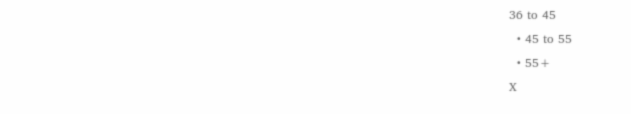36 to 45
  • 45 to 55
  • 55+
X